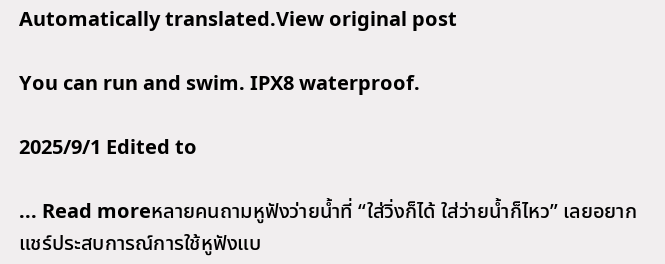Automatically translated.View original post

You can run and swim. IPX8 waterproof.

2025/9/1 Edited to

... Read moreหลายคนถามหูฟังว่ายน้ำที่ “ใส่วิ่งก็ได้ ใส่ว่ายน้ำก็ไหว” เลยอยากแชร์ประสบการณ์การใช้หูฟังแบ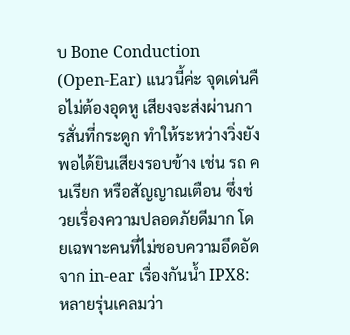บ Bone Conduction (Open‑Ear) แนวนี้ค่ะ จุดเด่นคือไม่ต้องอุดหู เสียงจะส่งผ่านการสั่นที่กระดูก ทำให้ระหว่างวิ่งยังพอได้ยินเสียงรอบข้าง เช่น รถ คนเรียก หรือสัญญาณเตือน ซึ่งช่วยเรื่องความปลอดภัยดีมาก โดยเฉพาะคนที่ไม่ชอบความอึดอัดจาก in‑ear เรื่องกันน้ำ IPX8: หลายรุ่นเคลมว่า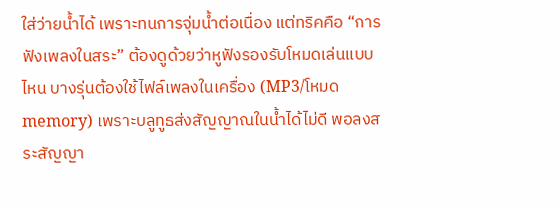ใส่ว่ายน้ำได้ เพราะทนการจุ่มน้ำต่อเนื่อง แต่ทริคคือ “การฟังเพลงในสระ” ต้องดูด้วยว่าหูฟังรองรับโหมดเล่นแบบไหน บางรุ่นต้องใช้ไฟล์เพลงในเครื่อง (MP3/โหมด memory) เพราะบลูทูธส่งสัญญาณในน้ำได้ไม่ดี พอลงสระสัญญา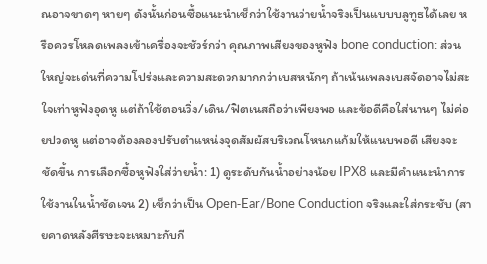ณอาจขาดๆ หายๆ ดังนั้นก่อนซื้อแนะนำเช็กว่าใช้งานว่ายน้ำจริงเป็นแบบบลูทูธได้เลย หรือควรโหลดเพลงเข้าเครื่องจะชัวร์กว่า คุณภาพเสียงของหูฟัง bone conduction: ส่วนใหญ่จะเด่นที่ความโปร่งและความสะดวกมากกว่าเบสหนักๆ ถ้าเน้นเพลงเบสจัดอาจไม่สะใจเท่าหูฟังอุดหู แต่ถ้าใช้ตอนวิ่ง/เดิน/ฟิตเนสถือว่าเพียงพอ และข้อดีคือใส่นานๆ ไม่ค่อยปวดหู แต่อาจต้องลองปรับตำแหน่งจุดสัมผัสบริเวณโหนกแก้มให้แนบพอดี เสียงจะชัดขึ้น การเลือกซื้อหูฟังใส่ว่ายน้ำ: 1) ดูระดับกันน้ำอย่างน้อย IPX8 และมีคำแนะนำการใช้งานในน้ำชัดเจน 2) เช็กว่าเป็น Open‑Ear/Bone Conduction จริงและใส่กระชับ (สายคาดหลังศีรษะจะเหมาะกับกี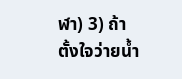ฬา) 3) ถ้าตั้งใจว่ายน้ำ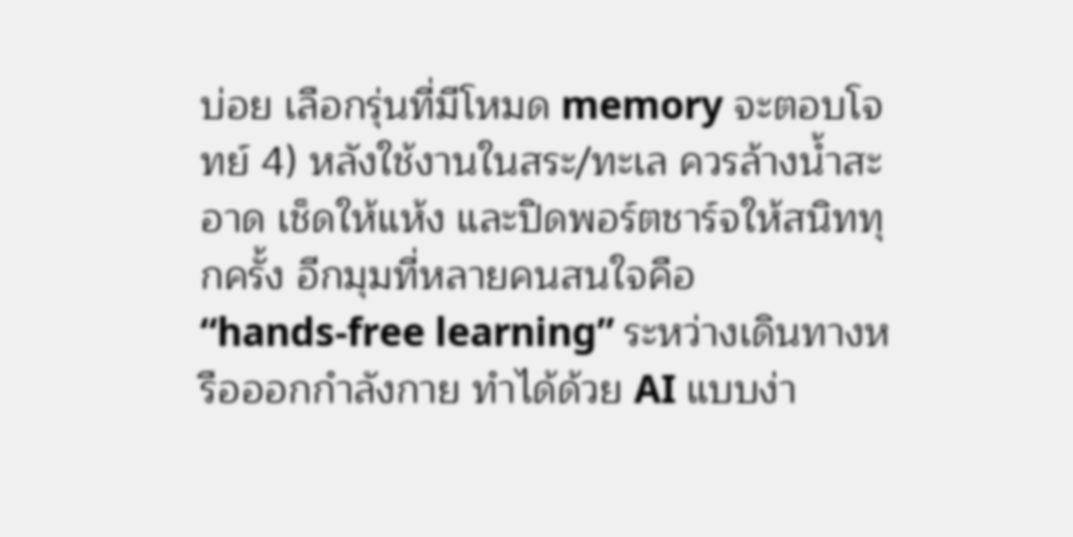บ่อย เลือกรุ่นที่มีโหมด memory จะตอบโจทย์ 4) หลังใช้งานในสระ/ทะเล ควรล้างน้ำสะอาด เช็ดให้แห้ง และปิดพอร์ตชาร์จให้สนิททุกครั้ง อีกมุมที่หลายคนสนใจคือ “hands‑free learning” ระหว่างเดินทางหรือออกกำลังกาย ทำได้ด้วย AI แบบง่า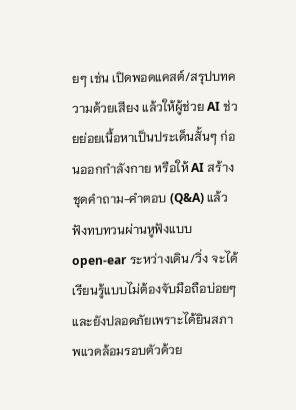ยๆ เช่น เปิดพอดแคสต์/สรุปบทความด้วยเสียง แล้วให้ผู้ช่วย AI ช่วยย่อยเนื้อหาเป็นประเด็นสั้นๆ ก่อนออกกำลังกาย หรือให้ AI สร้างชุดคำถาม-คำตอบ (Q&A) แล้วฟังทบทวนผ่านหูฟังแบบ open‑ear ระหว่างเดิน/วิ่ง จะได้เรียนรู้แบบไม่ต้องจับมือถือบ่อยๆ และยังปลอดภัยเพราะได้ยินสภาพแวดล้อมรอบตัวด้วย